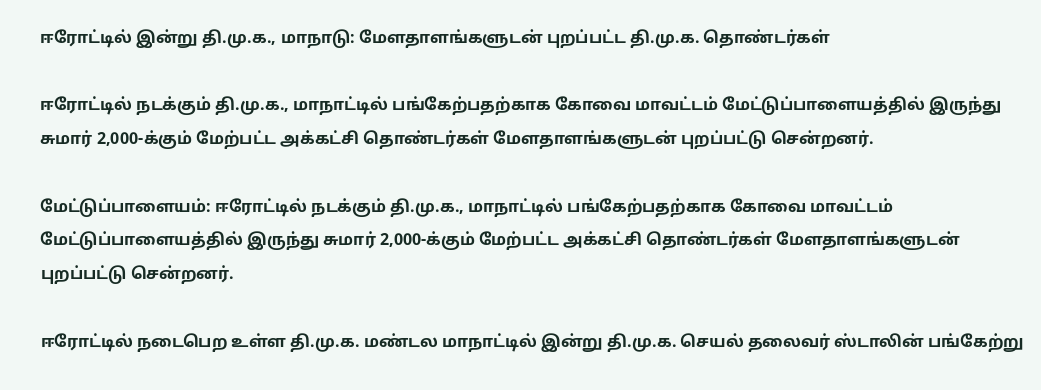ஈரோட்டில் இன்று தி.மு.க., மாநாடு: மேளதாளங்களுடன் புறப்பட்ட தி.மு.க. தொண்டர்கள்

ஈரோட்டில் நடக்கும் தி.மு.க., மாநாட்டில் பங்கேற்பதற்காக கோவை மாவட்டம் மேட்டுப்பாளையத்தில் இருந்து சுமார் 2,000-க்கும் மேற்பட்ட அக்கட்சி தொண்டர்கள் மேளதாளங்களுடன் புறப்பட்டு சென்றனர்.

மேட்டுப்பாளையம்: ஈரோட்டில் நடக்கும் தி.மு.க., மாநாட்டில் பங்கேற்பதற்காக கோவை மாவட்டம் மேட்டுப்பாளையத்தில் இருந்து சுமார் 2,000-க்கும் மேற்பட்ட அக்கட்சி தொண்டர்கள் மேளதாளங்களுடன் புறப்பட்டு சென்றனர்.

ஈரோட்டில் நடைபெற உள்ள தி.மு.க. மண்டல மாநாட்டில் இன்று தி.மு.க. செயல் தலைவர் ஸ்டாலின் பங்கேற்று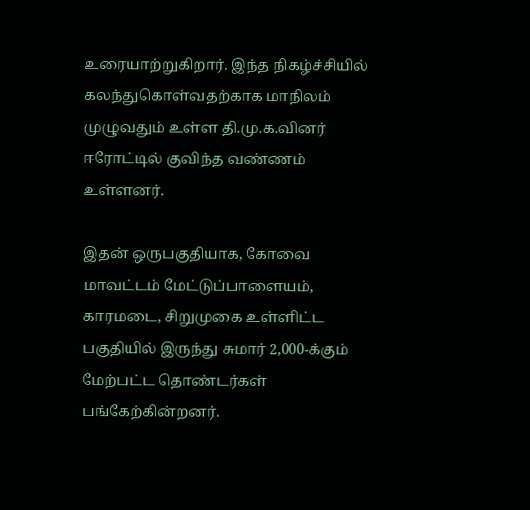உரையாற்றுகிறார். இந்த நிகழ்ச்சியில் கலந்துகொள்வதற்காக மாநிலம் முழுவதும் உள்ள தி.மு.க.வினர் ஈரோட்டில் குவிந்த வண்ணம் உள்ளனர்.

இதன் ஒருபகுதியாக, கோவை மாவட்டம் மேட்டுப்பாளையம், காரமடை, சிறுமுகை உள்ளிட்ட பகுதியில் இருந்து சுமார் 2,000-க்கும் மேற்பட்ட தொண்டர்கள் பங்கேற்கின்றனர்.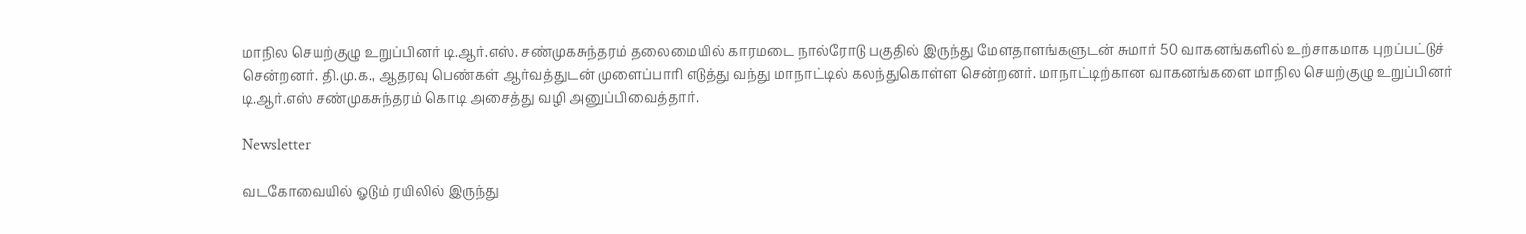மாநில செயற்குழு உறுப்பினர் டி.ஆர்.எஸ். சண்முகசுந்தரம் தலைமையில் காரமடை நால்ரோடு பகுதில் இருந்து மேளதாளங்களுடன் சுமார் 50 வாகனங்களில் உற்சாகமாக புறப்பட்டுச் சென்றனர். தி.மு.க., ஆதரவு பெண்கள் ஆர்வத்துடன் முளைப்பாரி எடுத்து வந்து மாநாட்டில் கலந்துகொள்ள சென்றனர். மாநாட்டிற்கான வாகனங்களை மாநில செயற்குழு உறுப்பினர் டி.ஆர்.எஸ் சண்முகசுந்தரம் கொடி அசைத்து வழி அனுப்பிவைத்தார்.

Newsletter

வடகோவையில் ஓடும் ரயிலில் இருந்து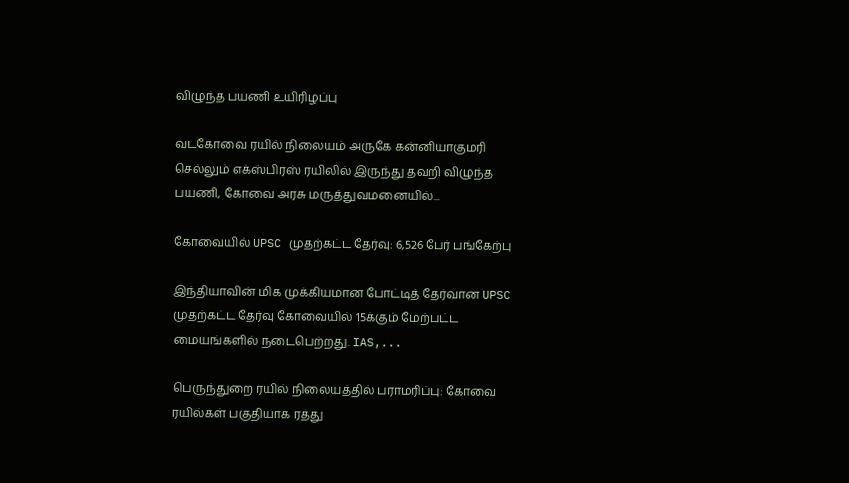விழுந்த பயணி உயிரிழப்பு

வடகோவை ரயில் நிலையம் அருகே கன்னியாகுமரி செல்லும் எக்ஸ்பிரஸ் ரயிலில் இருந்து தவறி விழுந்த பயணி, கோவை அரசு மருத்துவமனையில்...

கோவையில் UPSC முதற்கட்ட தேர்வு: 6,526 பேர் பங்கேற்பு

இந்தியாவின் மிக முக்கியமான போட்டித் தேர்வான UPSC முதற்கட்ட தேர்வு கோவையில் 15க்கும் மேற்பட்ட மையங்களில் நடைபெற்றது. IAS,...

பெருந்துறை ரயில் நிலையத்தில் பராமரிப்பு: கோவை ரயில்கள் பகுதியாக ரத்து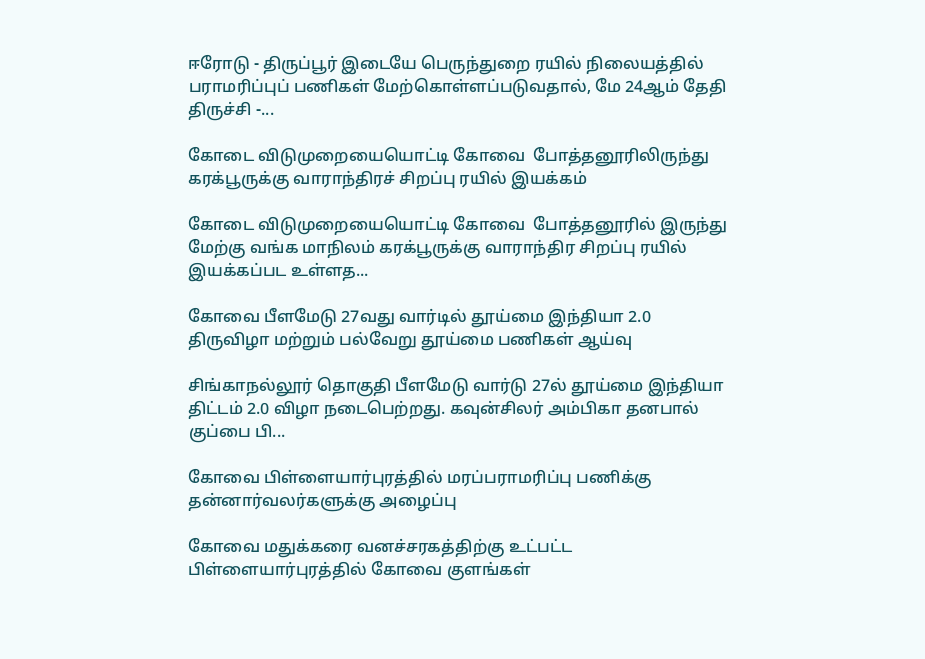ஈரோடு - திருப்பூர் இடையே பெருந்துறை ரயில் நிலையத்தில் பராமரிப்புப் பணிகள் மேற்கொள்ளப்படுவதால், மே 24ஆம் தேதி திருச்சி -...

கோடை விடுமுறையையொட்டி கோவை  போத்தனூரிலிருந்து கரக்பூருக்கு வாராந்திரச் சிறப்பு ரயில் இயக்கம்

கோடை விடுமுறையையொட்டி கோவை  போத்தனூரில் இருந்து மேற்கு வங்க மாநிலம் கரக்பூருக்கு வாராந்திர சிறப்பு ரயில் இயக்கப்பட உள்ளத...

கோவை பீளமேடு 27வது வார்டில் தூய்மை இந்தியா 2.0 திருவிழா மற்றும் பல்வேறு தூய்மை பணிகள் ஆய்வு

சிங்காநல்லூர் தொகுதி பீளமேடு வார்டு 27ல் தூய்மை இந்தியா திட்டம் 2.0 விழா நடைபெற்றது. கவுன்சிலர் அம்பிகா தனபால் குப்பை பி...

கோவை பிள்ளையார்புரத்தில் மரப்பராமரிப்பு பணிக்கு  தன்னார்வலர்களுக்கு அழைப்பு

கோவை மதுக்கரை வனச்சரகத்திற்கு உட்பட்ட பிள்ளையார்புரத்தில் கோவை குளங்கள்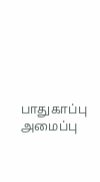பாதுகாப்பு அமைப்பு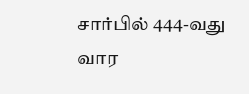சார்பில் 444-வது வார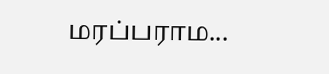மரப்பராம...